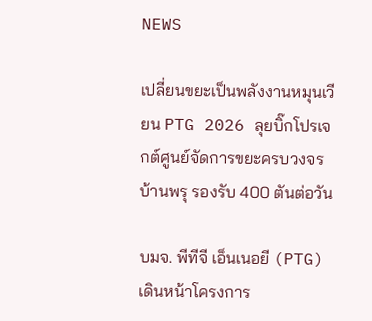NEWS

เปลี่ยนขยะเป็นพลังงานหมุนเวียน PTG 2026 ลุยบิ๊กโปรเจกต์ศูนย์จัดการขยะครบวงจรบ้านพรุ รองรับ 400 ตันต่อวัน

บมจ. พีทีจี เอ็นเนอยี (PTG) เดินหน้าโครงการ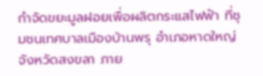กำจัดขยะมูลฝอยเพื่อผลิตกระแสไฟฟ้า ที่ชุมชนเทศบาลเมืองบ้านพรุ อำเภอหาดใหญ่ จังหวัดสงขลา ภาย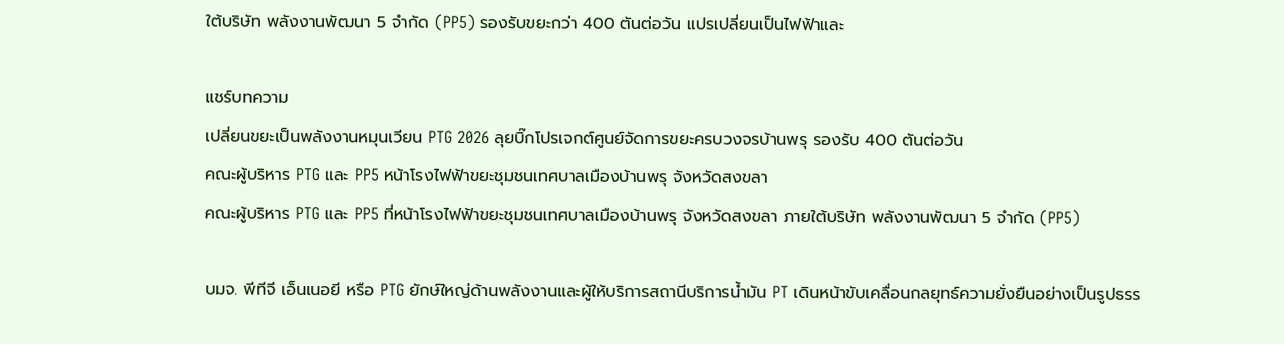ใต้บริษัท พลังงานพัฒนา 5 จำกัด (PP5) รองรับขยะกว่า 400 ตันต่อวัน แปรเปลี่ยนเป็นไฟฟ้าและ

แชร์บทความ
เปลี่ยนขยะเป็นพลังงานหมุนเวียน PTG 2026 ลุยบิ๊กโปรเจกต์ศูนย์จัดการขยะครบวงจรบ้านพรุ รองรับ 400 ตันต่อวัน
คณะผู้บริหาร PTG และ PP5 หน้าโรงไฟฟ้าขยะชุมชนเทศบาลเมืองบ้านพรุ จังหวัดสงขลา
คณะผู้บริหาร PTG และ PP5 ที่หน้าโรงไฟฟ้าขยะชุมชนเทศบาลเมืองบ้านพรุ จังหวัดสงขลา ภายใต้บริษัท พลังงานพัฒนา 5 จำกัด (PP5)

บมจ. พีทีจี เอ็นเนอยี หรือ PTG ยักษ์ใหญ่ด้านพลังงานและผู้ให้บริการสถานีบริการน้ำมัน PT เดินหน้าขับเคลื่อนกลยุทธ์ความยั่งยืนอย่างเป็นรูปธรร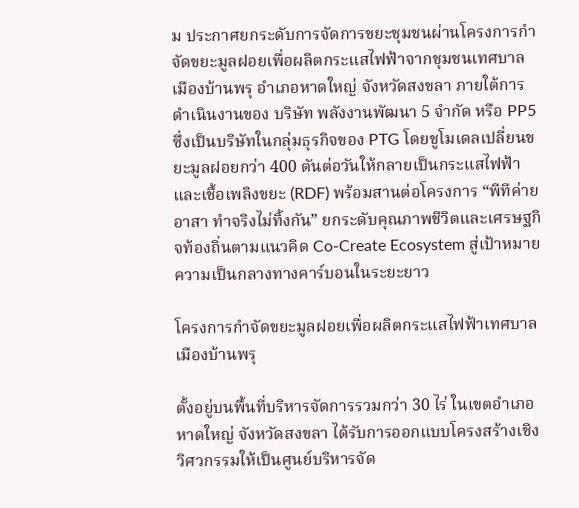ม ประกาศยกระดับการจัดการขยะชุมชนผ่านโครงการกำจัดขยะมูลฝอยเพื่อผลิตกระแสไฟฟ้าจากชุมชนเทศบาลเมืองบ้านพรุ อำเภอหาดใหญ่ จังหวัดสงขลา ภายใต้การดำเนินงานของ บริษัท พลังงานพัฒนา 5 จำกัด หรือ PP5 ซึ่งเป็นบริษัทในกลุ่มธุรกิจของ PTG โดยชูโมเดลเปลี่ยนขยะมูลฝอยกว่า 400 ตันต่อวันให้กลายเป็นกระแสไฟฟ้าและเชื้อเพลิงขยะ (RDF) พร้อมสานต่อโครงการ “พีทีค่ายอาสา ทำจริงไม่ทิ้งกัน” ยกระดับคุณภาพชีวิตและเศรษฐกิจท้องถิ่นตามแนวคิด Co-Create Ecosystem สู่เป้าหมายความเป็นกลางทางคาร์บอนในระยะยาว

โครงการกำจัดขยะมูลฝอยเพื่อผลิตกระแสไฟฟ้าเทศบาลเมืองบ้านพรุ

ตั้งอยู่บนพื้นที่บริหารจัดการรวมกว่า 30 ไร่ ในเขตอำเภอหาดใหญ่ จังหวัดสงขลา ได้รับการออกแบบโครงสร้างเชิงวิศวกรรมให้เป็นศูนย์บริหารจัด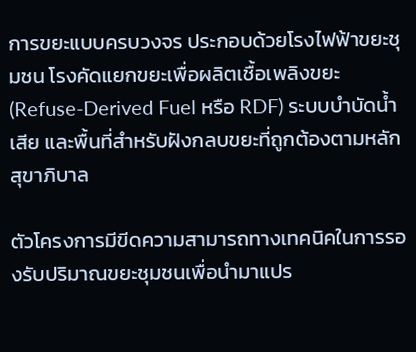การขยะแบบครบวงจร ประกอบด้วยโรงไฟฟ้าขยะชุมชน โรงคัดแยกขยะเพื่อผลิตเชื้อเพลิงขยะ (Refuse-Derived Fuel หรือ RDF) ระบบบำบัดน้ำเสีย และพื้นที่สำหรับฝังกลบขยะที่ถูกต้องตามหลักสุขาภิบาล

ตัวโครงการมีขีดความสามารถทางเทคนิคในการรองรับปริมาณขยะชุมชนเพื่อนำมาแปร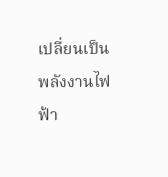เปลี่ยนเป็นพลังงานไฟฟ้า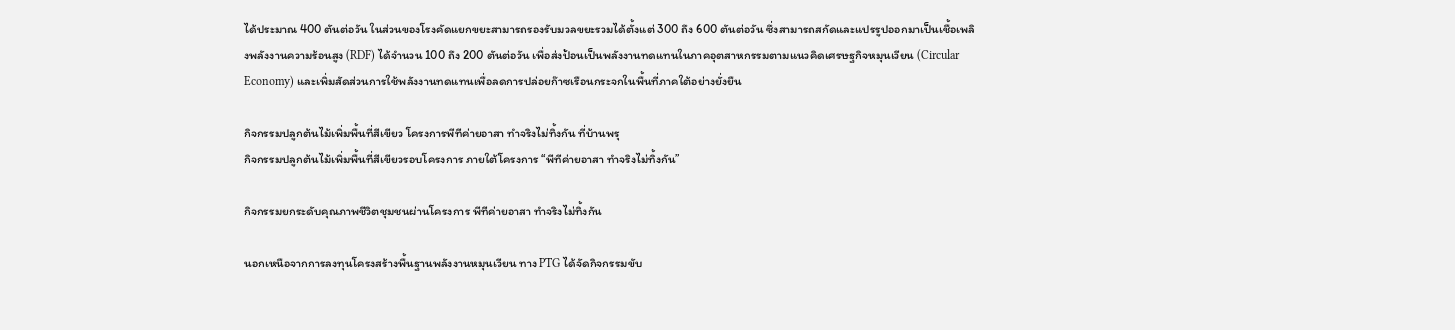ได้ประมาณ 400 ตันต่อวัน ในส่วนของโรงคัดแยกขยะสามารถรองรับมวลขยะรวมได้ตั้งแต่ 300 ถึง 600 ตันต่อวัน ซึ่งสามารถสกัดและแปรรูปออกมาเป็นเชื้อเพลิงพลังงานความร้อนสูง (RDF) ได้จำนวน 100 ถึง 200 ตันต่อวัน เพื่อส่งป้อนเป็นพลังงานทดแทนในภาคอุตสาหกรรมตามแนวคิดเศรษฐกิจหมุนเวียน (Circular Economy) และเพิ่มสัดส่วนการใช้พลังงานทดแทนเพื่อลดการปล่อยก๊าซเรือนกระจกในพื้นที่ภาคใต้อย่างยั่งยืน

กิจกรรมปลูกต้นไม้เพิ่มพื้นที่สีเขียว โครงการพีทีค่ายอาสา ทำจริงไม่ทิ้งกัน ที่บ้านพรุ
กิจกรรมปลูกต้นไม้เพิ่มพื้นที่สีเขียวรอบโครงการ ภายใต้โครงการ “พีทีค่ายอาสา ทำจริงไม่ทิ้งกัน”

กิจกรรมยกระดับคุณภาพชีวิตชุมชนผ่านโครงการ พีทีค่ายอาสา ทำจริงไม่ทิ้งกัน

นอกเหนือจากการลงทุนโครงสร้างพื้นฐานพลังงานหมุนเวียน ทาง PTG ได้จัดกิจกรรมขับ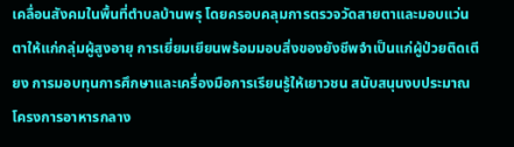เคลื่อนสังคมในพื้นที่ตำบลบ้านพรุ โดยครอบคลุมการตรวจวัดสายตาและมอบแว่นตาให้แก่กลุ่มผู้สูงอายุ การเยี่ยมเยียนพร้อมมอบสิ่งของยังชีพจำเป็นแก่ผู้ป่วยติดเตียง การมอบทุนการศึกษาและเครื่องมือการเรียนรู้ให้เยาวชน สนับสนุนงบประมาณโครงการอาหารกลาง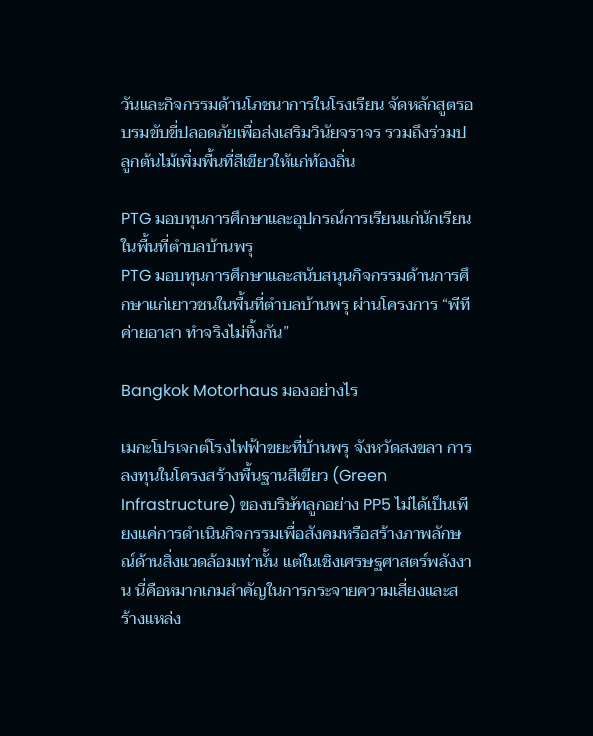วันและกิจกรรมด้านโภชนาการในโรงเรียน จัดหลักสูตรอบรมขับขี่ปลอดภัยเพื่อส่งเสริมวินัยจราจร รวมถึงร่วมปลูกต้นไม้เพิ่มพื้นที่สีเขียวให้แก่ท้องถิ่น

PTG มอบทุนการศึกษาและอุปกรณ์การเรียนแก่นักเรียนในพื้นที่ตำบลบ้านพรุ
PTG มอบทุนการศึกษาและสนับสนุนกิจกรรมด้านการศึกษาแก่เยาวชนในพื้นที่ตำบลบ้านพรุ ผ่านโครงการ “พีทีค่ายอาสา ทำจริงไม่ทิ้งกัน”

Bangkok Motorhaus มองอย่างไร

เมกะโปรเจกต์โรงไฟฟ้าขยะที่บ้านพรุ จังหวัดสงขลา การลงทุนในโครงสร้างพื้นฐานสีเขียว (Green Infrastructure) ของบริษัทลูกอย่าง PP5 ไม่ได้เป็นเพียงแค่การดำเนินกิจกรรมเพื่อสังคมหรือสร้างภาพลักษณ์ด้านสิ่งแวดล้อมเท่านั้น แต่ในเชิงเศรษฐศาสตร์พลังงาน นี่คือหมากเกมสำคัญในการกระจายความเสี่ยงและสร้างแหล่ง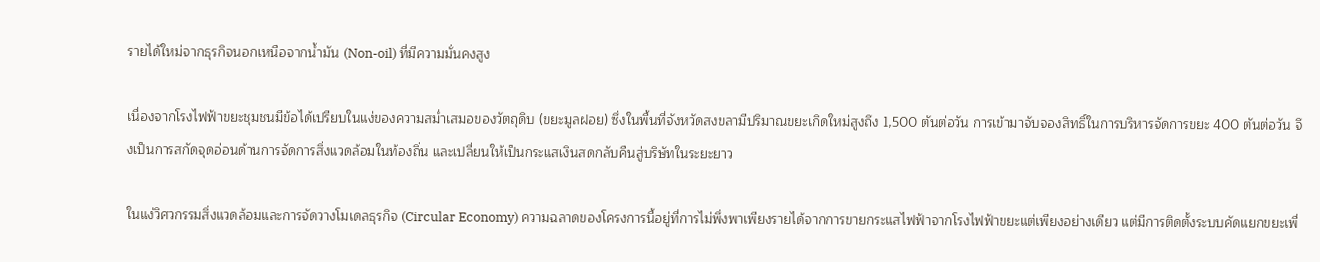รายได้ใหม่จากธุรกิจนอกเหนือจากน้ำมัน (Non-oil) ที่มีความมั่นคงสูง

เนื่องจากโรงไฟฟ้าขยะชุมชนมีข้อได้เปรียบในแง่ของความสม่ำเสมอของวัตถุดิบ (ขยะมูลฝอย) ซึ่งในพื้นที่จังหวัดสงขลามีปริมาณขยะเกิดใหม่สูงถึง 1,500 ตันต่อวัน การเข้ามาจับจองสิทธิ์ในการบริหารจัดการขยะ 400 ตันต่อวัน จึงเป็นการสกัดจุดอ่อนด้านการจัดการสิ่งแวดล้อมในท้องถิ่น และเปลี่ยนให้เป็นกระแสเงินสดกลับคืนสู่บริษัทในระยะยาว

ในแง่วิศวกรรมสิ่งแวดล้อมและการจัดวางโมเดลธุรกิจ (Circular Economy) ความฉลาดของโครงการนี้อยู่ที่การไม่พึ่งพาเพียงรายได้จากการขายกระแสไฟฟ้าจากโรงไฟฟ้าขยะแต่เพียงอย่างเดียว แต่มีการติดตั้งระบบคัดแยกขยะเพื่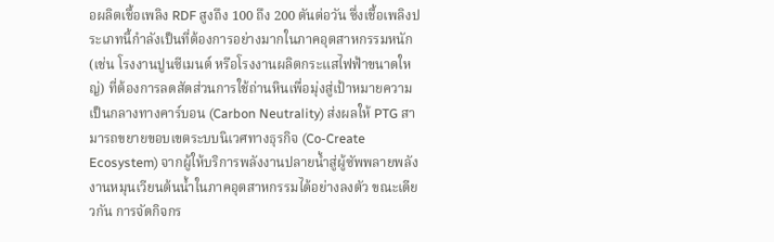อผลิตเชื้อเพลิง RDF สูงถึง 100 ถึง 200 ตันต่อวัน ซึ่งเชื้อเพลิงประเภทนี้กำลังเป็นที่ต้องการอย่างมากในภาคอุตสาหกรรมหนัก (เช่น โรงงานปูนซีเมนต์ หรือโรงงานผลิตกระแสไฟฟ้าขนาดใหญ่) ที่ต้องการลดสัดส่วนการใช้ถ่านหินเพื่อมุ่งสู่เป้าหมายความเป็นกลางทางคาร์บอน (Carbon Neutrality) ส่งผลให้ PTG สามารถขยายขอบเขตระบบนิเวศทางธุรกิจ (Co-Create Ecosystem) จากผู้ให้บริการพลังงานปลายน้ำสู่ผู้ซัพพลายพลังงานหมุนเวียนต้นน้ำในภาคอุตสาหกรรมได้อย่างลงตัว ขณะเดียวกัน การจัดกิจกร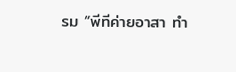รม “พีทีค่ายอาสา ทำ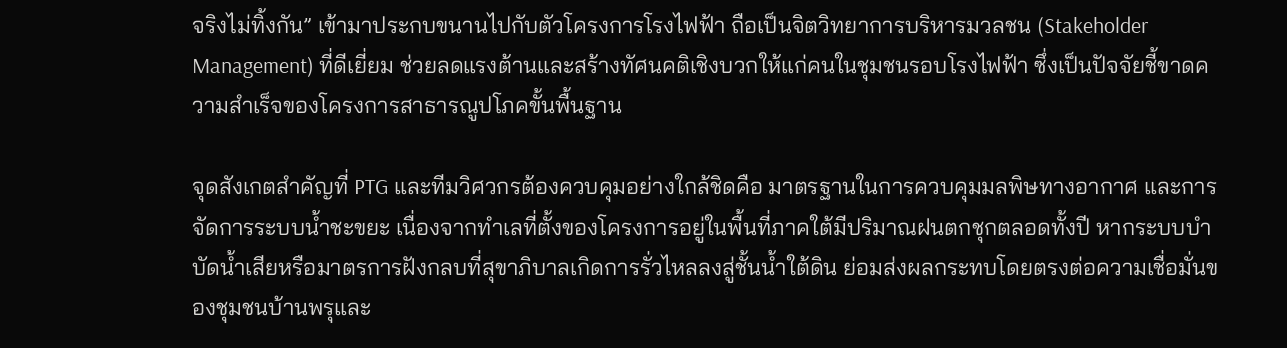จริงไม่ทิ้งกัน” เข้ามาประกบขนานไปกับตัวโครงการโรงไฟฟ้า ถือเป็นจิตวิทยาการบริหารมวลชน (Stakeholder Management) ที่ดีเยี่ยม ช่วยลดแรงต้านและสร้างทัศนคติเชิงบวกให้แก่คนในชุมชนรอบโรงไฟฟ้า ซึ่งเป็นปัจจัยชี้ขาดความสำเร็จของโครงการสาธารณูปโภคขั้นพื้นฐาน

จุดสังเกตสำคัญที่ PTG และทีมวิศวกรต้องควบคุมอย่างใกล้ชิดคือ มาตรฐานในการควบคุมมลพิษทางอากาศ และการจัดการระบบน้ำชะขยะ เนื่องจากทำเลที่ตั้งของโครงการอยู่ในพื้นที่ภาคใต้มีปริมาณฝนตกชุกตลอดทั้งปี หากระบบบำบัดน้ำเสียหรือมาตรการฝังกลบที่สุขาภิบาลเกิดการรั่วไหลลงสู่ชั้นน้ำใต้ดิน ย่อมส่งผลกระทบโดยตรงต่อความเชื่อมั่นของชุมชนบ้านพรุและ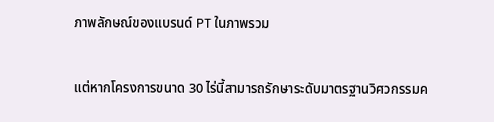ภาพลักษณ์ของแบรนด์ PT ในภาพรวม

แต่หากโครงการขนาด 30 ไร่นี้สามารถรักษาระดับมาตรฐานวิศวกรรมค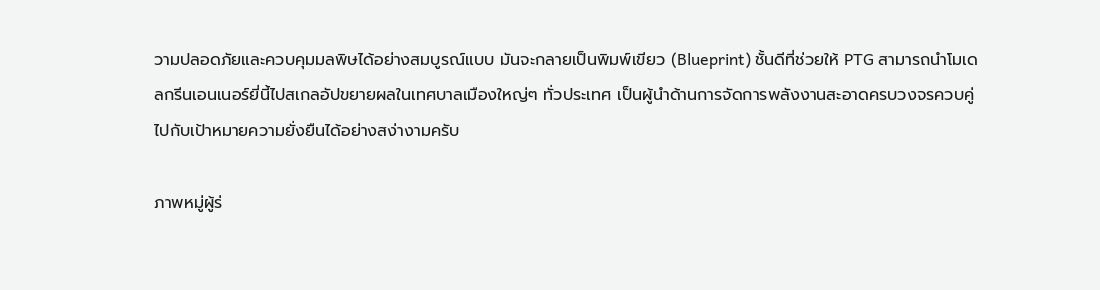วามปลอดภัยและควบคุมมลพิษได้อย่างสมบูรณ์แบบ มันจะกลายเป็นพิมพ์เขียว (Blueprint) ชั้นดีที่ช่วยให้ PTG สามารถนำโมเดลกรีนเอนเนอร์ยี่นี้ไปสเกลอัปขยายผลในเทศบาลเมืองใหญ่ๆ ทั่วประเทศ เป็นผู้นำด้านการจัดการพลังงานสะอาดครบวงจรควบคู่ไปกับเป้าหมายความยั่งยืนได้อย่างสง่างามครับ

ภาพหมู่ผู้ร่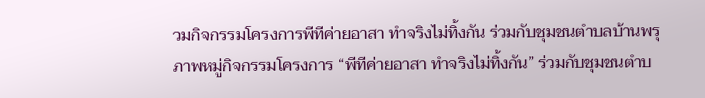วมกิจกรรมโครงการพีทีค่ายอาสา ทำจริงไม่ทิ้งกัน ร่วมกับชุมชนตำบลบ้านพรุ
ภาพหมู่กิจกรรมโครงการ “พีทีค่ายอาสา ทำจริงไม่ทิ้งกัน” ร่วมกับชุมชนตำบ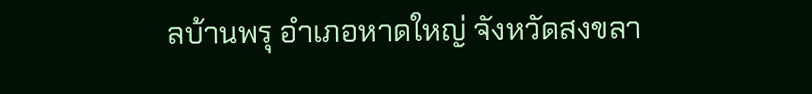ลบ้านพรุ อำเภอหาดใหญ่ จังหวัดสงขลา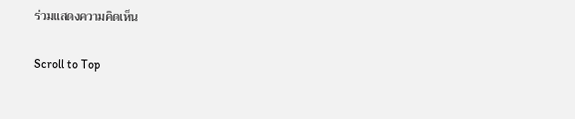ร่วมแสดงความคิดเห็น

Scroll to Top